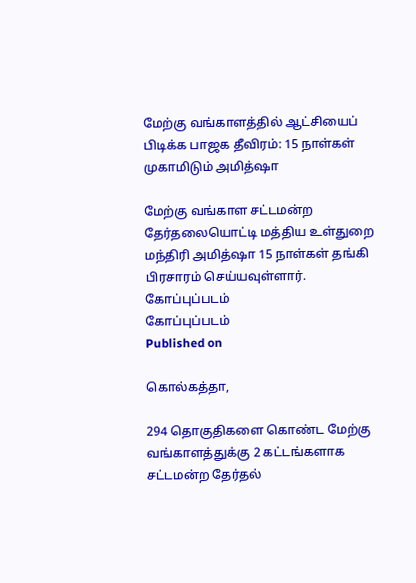மேற்கு வங்காளத்தில் ஆட்சியைப் பிடிக்க பாஜக தீவிரம்: 15 நாள்கள் முகாமிடும் அமித்ஷா

மேற்கு வங்காள சட்டமன்ற தேர்தலையொட்டி மத்திய உள்துறை மந்திரி அமித்ஷா 15 நாள்கள் தங்கி பிரசாரம் செய்யவுள்ளார்.
கோப்புப்படம்
கோப்புப்படம்
Published on

கொல்கத்தா,

294 தொகுதிகளை கொண்ட மேற்கு வங்காளத்துக்கு 2 கட்டங்களாக சட்டமன்ற தேர்தல்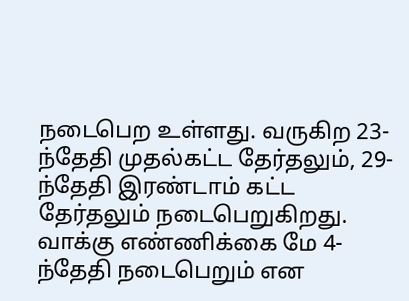நடைபெற உள்ளது. வருகிற 23-ந்தேதி முதல்கட்ட தேர்தலும், 29-ந்தேதி இரண்டாம் கட்ட தேர்தலும் நடைபெறுகிறது. வாக்கு எண்ணிக்கை மே 4-ந்தேதி நடைபெறும் என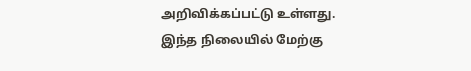அறிவிக்கப்பட்டு உள்ளது. இந்த நிலையில் மேற்கு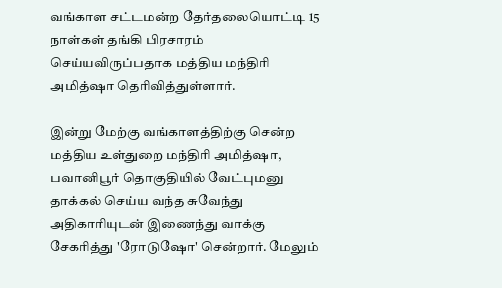வங்காள சட்டமன்ற தேர்தலையொட்டி 15 நாள்கள் தங்கி பிரசாரம் செய்யவிருப்பதாக மத்திய மந்திரி அமித்ஷா தெரிவித்துள்ளார்.

இன்று மேற்கு வங்காளத்திற்கு சென்ற மத்திய உள்துறை மந்திரி அமித்ஷா, பவானிபூர் தொகுதியில் வேட்புமனு தாக்கல் செய்ய வந்த சுவேந்து அதிகாரியுடன் இணைந்து வாக்கு சேகரித்து 'ரோடுஷோ' சென்றார். மேலும்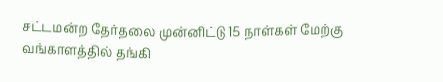சட்டமன்ற தேர்தலை முன்னிட்டு 15 நாள்கள் மேற்கு வங்காளத்தில் தங்கி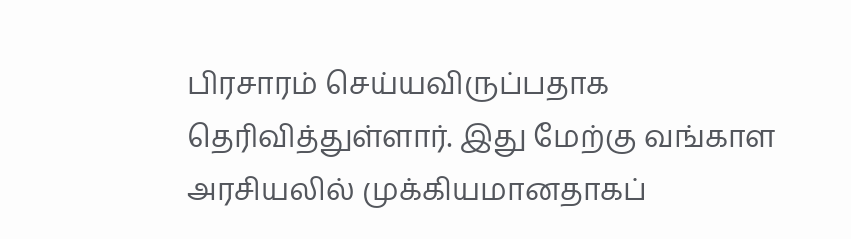பிரசாரம் செய்யவிருப்பதாக தெரிவித்துள்ளார். இது மேற்கு வங்காள அரசியலில் முக்கியமானதாகப்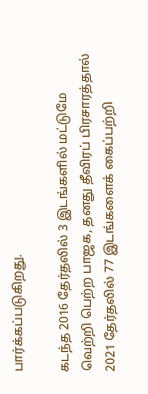பார்க்கப்படுகிறது.

கடந்த 2016 தேர்தலில் 3 இடங்களில் மட்டுமே வெற்றி பெற்ற பாஜக, தனது தீவிரப் பிரசாரத்தால் 2021 தேர்தலில் 77 இடங்களைக் கைப்பற்றி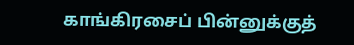காங்கிரசைப் பின்னுக்குத்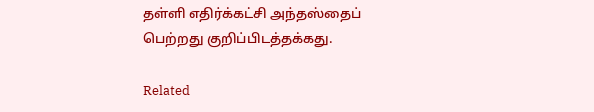தள்ளி எதிர்க்கட்சி அந்தஸ்தைப் பெற்றது குறிப்பிடத்தக்கது.

Related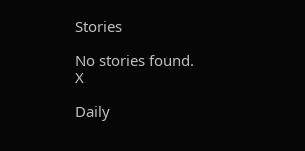Stories

No stories found.
X

Daily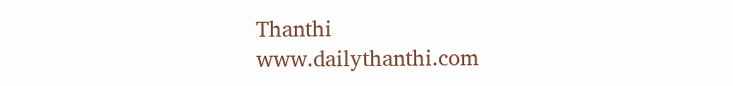Thanthi
www.dailythanthi.com